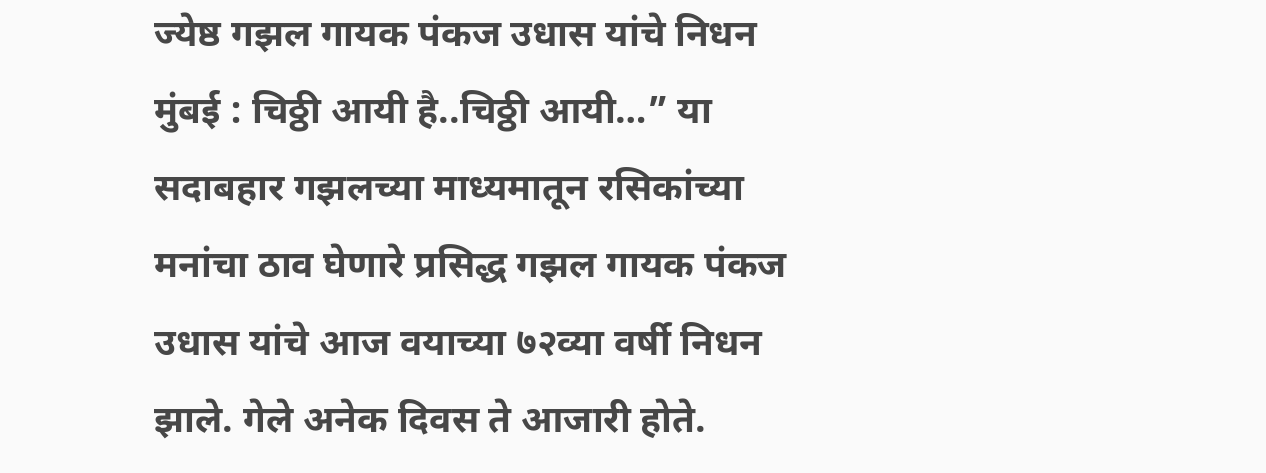ज्येष्ठ गझल गायक पंकज उधास यांचे निधन
मुंबई : चिठ्ठी आयी है..चिठ्ठी आयी…” या सदाबहार गझलच्या माध्यमातून रसिकांच्या मनांचा ठाव घेणारे प्रसिद्ध गझल गायक पंकज उधास यांचे आज वयाच्या ७२व्या वर्षी निधन झाले. गेले अनेक दिवस ते आजारी होते.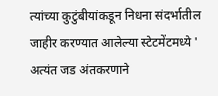त्यांच्या कुटुंबीयांकडून निधना संदर्भातील जाहीर करण्यात आलेल्या स्टेटमेंटमध्ये ' अत्यंत जड अंतकरणाने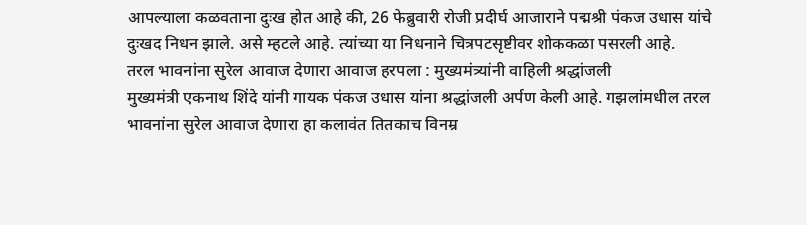आपल्याला कळवताना दुःख होत आहे की, 26 फेब्रुवारी रोजी प्रदीर्घ आजाराने पद्मश्री पंकज उधास यांचे दुःखद निधन झाले. असे म्हटले आहे. त्यांच्या या निधनाने चित्रपटसृष्टीवर शोककळा पसरली आहे.
तरल भावनांना सुरेल आवाज देणारा आवाज हरपला : मुख्यमंत्र्यांनी वाहिली श्रद्धांजली
मुख्यमंत्री एकनाथ शिंदे यांनी गायक पंकज उधास यांना श्रद्धांजली अर्पण केली आहे. गझलांमधील तरल भावनांना सुरेल आवाज देणारा हा कलावंत तितकाच विनम्र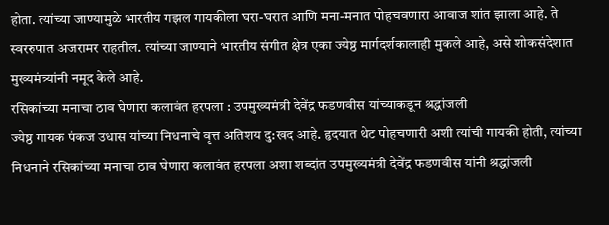होता. त्यांच्या जाण्यामुळे भारतीय गझल गायकीला घरा-घरात आणि मना-मनात पोहचवणारा आवाज शांत झाला आहे. ते स्वररुपात अजरामर राहतील. त्यांच्या जाण्याने भारतीय संगीत क्षेत्र एका ज्येष्ठ मार्गदर्शकालाही मुकले आहे, असे शोकसंदेशात मुख्यमंत्र्यांनी नमूद केले आहे.
रसिकांच्या मनाचा ठाव घेणारा कलावंत हरपला : उपमुख्यमंत्री देवेंद्र फडणवीस यांच्याकडून श्रद्धांजली
ज्येष्ठ गायक पंकज उधास यांच्या निधनाचे वृत्त अतिशय दु:खद आहे. हृदयात थेट पोहचणारी अशी त्यांची गायकी होती, त्यांच्या निधनाने रसिकांच्या मनाचा ठाव घेणारा कलावंत हरपला अशा शब्दांत उपमुख्यमंत्री देवेंद्र फडणवीस यांनी श्रद्धांजली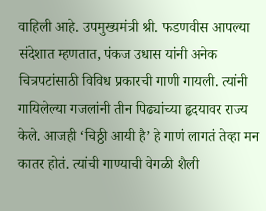वाहिली आहे. उपमुख्यमंत्री श्री. फडणवीस आपल्या संदेशात म्हणतात, पंकज उधास यांनी अनेक चित्रपटांसाठी विविध प्रकारची गाणी गायली. त्यांनी गायिलेल्या गजलांनी तीन पिढ्यांच्या हृदयावर राज्य केले. आजही ‘चिठ्ठी आयी है’ हे गाणं लागतं तेव्हा मन कातर होतं. त्यांची गाण्याची वेगळी शैली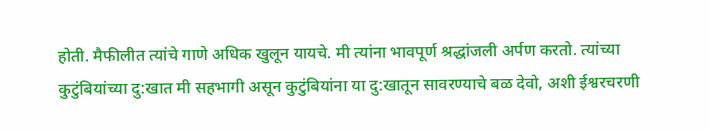होती. मैफीलीत त्यांचे गाणे अधिक खुलून यायचे. मी त्यांना भावपूर्ण श्रद्धांजली अर्पण करतो. त्यांच्या कुटुंबियांच्या दु:खात मी सहभागी असून कुटुंबियांना या दु:खातून सावरण्याचे बळ देवो, अशी ईश्वरचरणी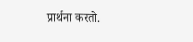प्रार्थना करतो.